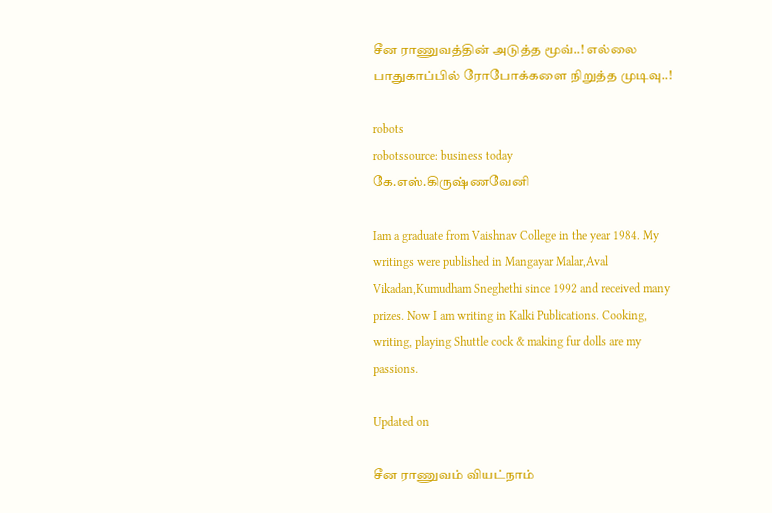சீன ராணுவத்தின் அடுத்த மூவ்..! எல்லை பாதுகாப்பில் ரோபோக்களை நிறுத்த முடிவு..!

robots
robotssource: business today
கே.எஸ்.கிருஷ்ணவேனி

Iam a graduate from Vaishnav College in the year 1984. My writings were published in Mangayar Malar,Aval Vikadan,Kumudham Sneghethi since 1992 and received many prizes. Now I am writing in Kalki Publications. Cooking, writing, playing Shuttle cock & making fur dolls are my passions.

Updated on

சீன ராணுவம் வியட்நாம்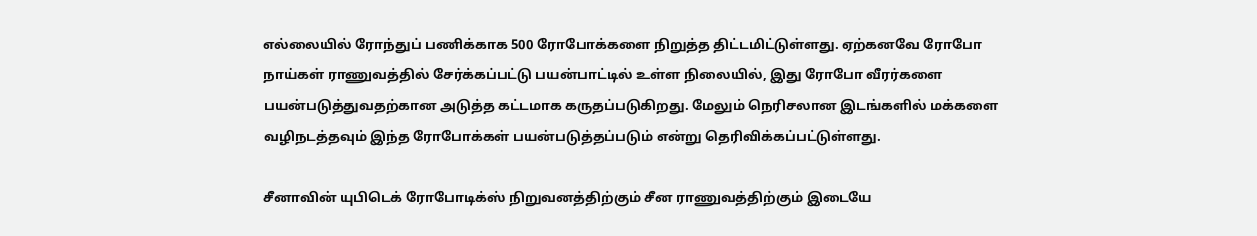எல்லையில் ரோந்துப் பணிக்காக 500 ரோபோக்களை நிறுத்த திட்டமிட்டுள்ளது. ஏற்கனவே ரோபோ நாய்கள் ராணுவத்தில் சேர்க்கப்பட்டு பயன்பாட்டில் உள்ள நிலையில், இது ரோபோ வீரர்களை பயன்படுத்துவதற்கான அடுத்த கட்டமாக கருதப்படுகிறது. மேலும் நெரிசலான இடங்களில் மக்களை வழிநடத்தவும் இந்த ரோபோக்கள் பயன்படுத்தப்படும் என்று தெரிவிக்கப்பட்டுள்ளது.

சீனாவின் யுபிடெக் ரோபோடிக்ஸ் நிறுவனத்திற்கும் சீன ராணுவத்திற்கும் இடையே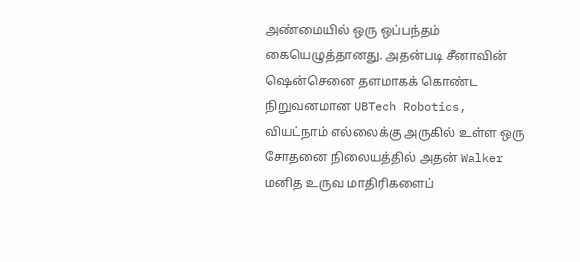அண்மையில் ஒரு ஒப்பந்தம் கையெழுத்தானது. அதன்படி சீனாவின் ஷென்செனை தளமாகக் கொண்ட நிறுவனமான UBTech Robotics, வியட்நாம் எல்லைக்கு அருகில் உள்ள ஒரு சோதனை நிலையத்தில் அதன் Walker மனித உருவ மாதிரிகளைப்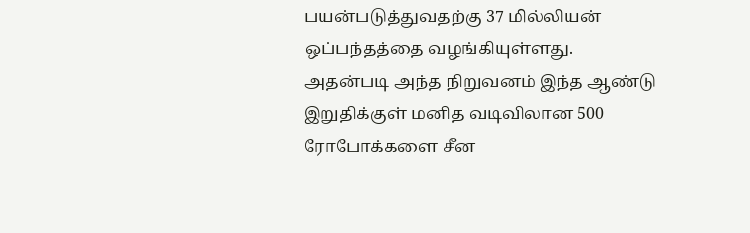பயன்படுத்துவதற்கு 37 மில்லியன் ஒப்பந்தத்தை வழங்கியுள்ளது. அதன்படி அந்த நிறுவனம் இந்த ஆண்டு இறுதிக்குள் மனித வடிவிலான 500 ரோபோக்களை சீன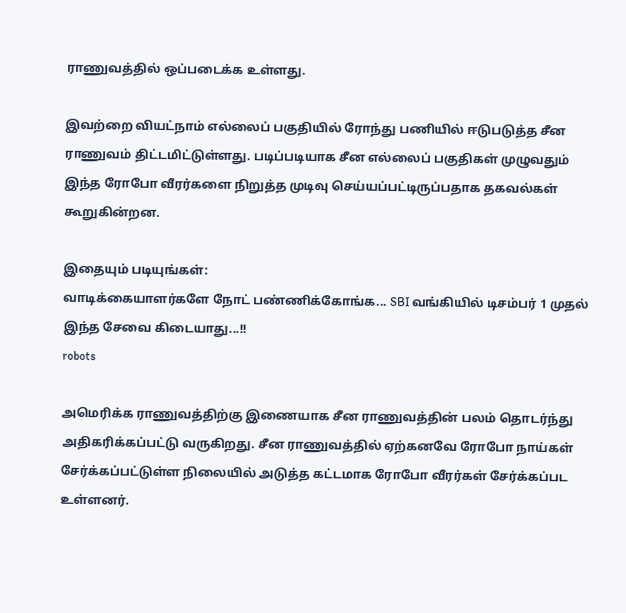ராணுவத்தில் ஒப்படைக்க உள்ளது.

இவற்றை வியட்நாம் எல்லைப் பகுதியில் ரோந்து பணியில் ஈடுபடுத்த சீன ராணுவம் திட்டமிட்டுள்ளது. படிப்படியாக சீன எல்லைப் பகுதிகள் முழுவதும் இந்த ரோபோ வீரர்களை நிறுத்த முடிவு செய்யப்பட்டிருப்பதாக தகவல்கள் கூறுகின்றன.

இதையும் படியுங்கள்:
வாடிக்கையாளர்களே நோட் பண்ணிக்கோங்க... SBI வங்கியில் டிசம்பர் 1 முதல் இந்த சேவை கிடையாது...!!
robots

அமெரிக்க ராணுவத்திற்கு இணையாக சீன ராணுவத்தின் பலம் தொடர்ந்து அதிகரிக்கப்பட்டு வருகிறது. சீன ராணுவத்தில் ஏற்கனவே ரோபோ நாய்கள் சேர்க்கப்பட்டுள்ள நிலையில் அடுத்த கட்டமாக ரோபோ வீரர்கள் சேர்க்கப்பட உள்ளனர்.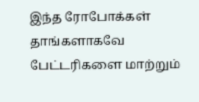இந்த ரோபோக்கள் தாங்களாகவே பேட்டரிகளை மாற்றும்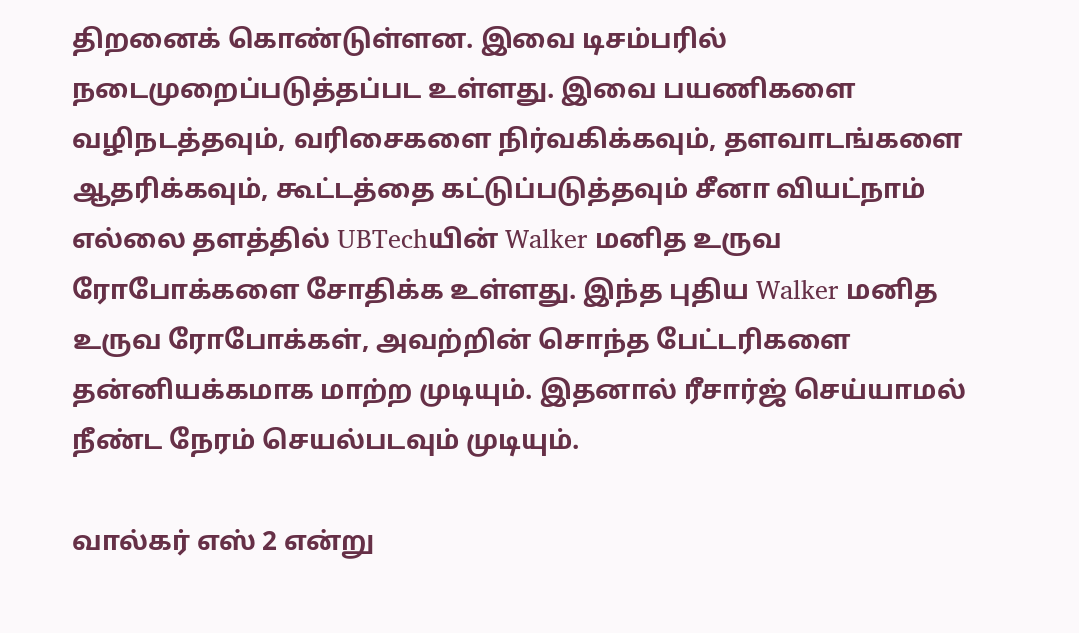திறனைக் கொண்டுள்ளன. இவை டிசம்பரில் நடைமுறைப்படுத்தப்பட உள்ளது. இவை பயணிகளை வழிநடத்தவும், வரிசைகளை நிர்வகிக்கவும், தளவாடங்களை ஆதரிக்கவும், கூட்டத்தை கட்டுப்படுத்தவும் சீனா வியட்நாம் எல்லை தளத்தில் UBTechயின் Walker மனித உருவ ரோபோக்களை சோதிக்க உள்ளது. இந்த புதிய Walker மனித உருவ ரோபோக்கள், அவற்றின் சொந்த பேட்டரிகளை தன்னியக்கமாக மாற்ற முடியும். இதனால் ரீசார்ஜ் செய்யாமல் நீண்ட நேரம் செயல்படவும் முடியும்.

வால்கர் எஸ் 2 என்று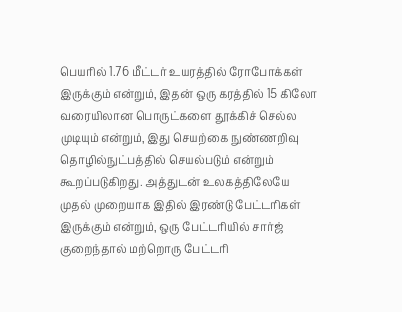பெயரில் 1.76 மீட்டர் உயரத்தில் ரோபோக்கள் இருக்கும் என்றும், இதன் ஒரு கரத்தில் 15 கிலோ வரையிலான பொருட்களை தூக்கிச் செல்ல முடியும் என்றும், இது செயற்கை நுண்ணறிவு தொழில்நுட்பத்தில் செயல்படும் என்றும் கூறப்படுகிறது. அத்துடன் உலகத்திலேயே முதல் முறையாக இதில் இரண்டு பேட்டரிகள் இருக்கும் என்றும், ஒரு பேட்டரியில் சார்ஜ் குறைந்தால் மற்றொரு பேட்டரி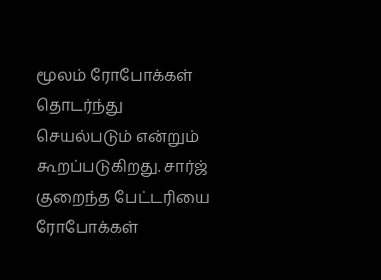மூலம் ரோபோக்கள் தொடர்ந்து செயல்படும் என்றும் கூறப்படுகிறது. சார்ஜ் குறைந்த பேட்டரியை ரோபோக்கள்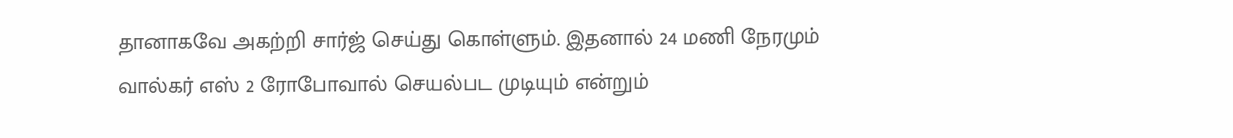தானாகவே அகற்றி சார்ஜ் செய்து கொள்ளும். இதனால் 24 மணி நேரமும் வால்கர் எஸ் 2 ரோபோவால் செயல்பட முடியும் என்றும்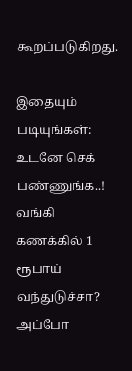கூறப்படுகிறது.

இதையும் படியுங்கள்:
உடனே செக் பண்ணுங்க..! வங்கி கணக்கில் 1 ரூபாய் வந்துடுச்சா? அப்போ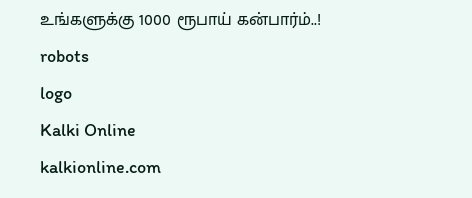உங்களுக்கு 1000 ரூபாய் கன்பார்ம்..!
robots
logo
Kalki Online
kalkionline.com